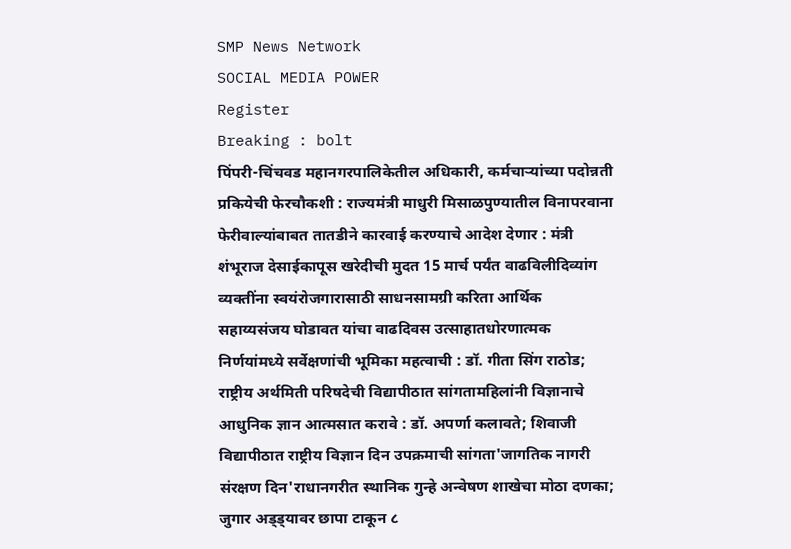SMP News Network
SOCIAL MEDIA POWER
Register
Breaking : bolt
पिंपरी-चिंचवड महानगरपालिकेतील अधिकारी, कर्मचाऱ्यांच्या पदोन्नती प्रकियेची फेरचौकशी : राज्यमंत्री माधुरी मिसाळपुण्यातील विनापरवाना फेरीवाल्यांबाबत तातडीने कारवाई करण्याचे आदेश देणार : मंत्री शंभूराज देसाईकापूस खरेदीची मुदत 15 मार्च पर्यंत वाढविलीदिव्यांग व्यक्तींना स्वयंरोजगारासाठी साधनसामग्री करिता आर्थिक सहाय्यसंजय घोडावत यांचा वाढदिवस उत्साहातधोरणात्मक निर्णयांमध्ये सर्वेक्षणांची भूमिका महत्वाची : डॉ. गीता सिंग राठोड; राष्ट्रीय अर्थमिती परिषदेची विद्यापीठात सांगतामहिलांनी विज्ञानाचे आधुनिक ज्ञान आत्मसात करावे : डॉ. अपर्णा कलावते; शिवाजी विद्यापीठात राष्ट्रीय विज्ञान दिन उपक्रमाची सांगता'जागतिक नागरी संरक्षण दिन'राधानगरीत स्थानिक गुन्हे अन्वेषण शाखेचा मोठा दणका; जुगार अड्ड्यावर छापा टाकून ८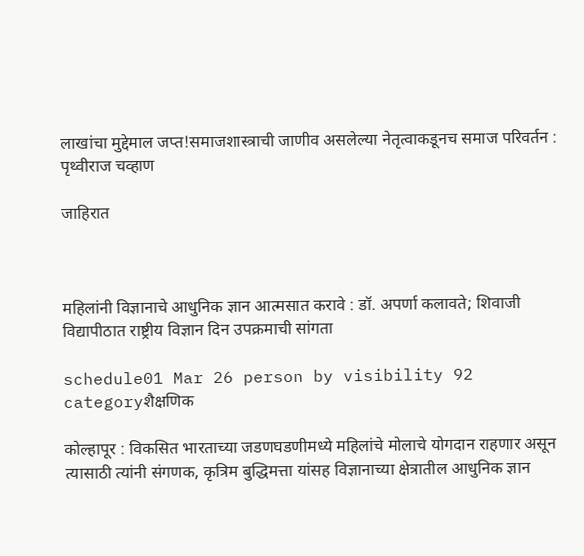लाखांचा मुद्देमाल जप्त!समाजशास्त्राची जाणीव असलेल्या नेतृत्वाकडूनच समाज परिवर्तन : पृथ्वीराज चव्हाण

जाहिरात



महिलांनी विज्ञानाचे आधुनिक ज्ञान आत्मसात करावे : डॉ. अपर्णा कलावते; शिवाजी विद्यापीठात राष्ट्रीय विज्ञान दिन उपक्रमाची सांगता

schedule01 Mar 26 person by visibility 92 categoryशैक्षणिक

कोल्हापूर : विकसित भारताच्या जडणघडणीमध्ये महिलांचे मोलाचे योगदान राहणार असून त्यासाठी त्यांनी संगणक, कृत्रिम बुद्धिमत्ता यांसह विज्ञानाच्या क्षेत्रातील आधुनिक ज्ञान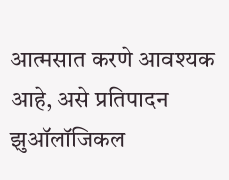आत्मसात करणे आवश्यक आहे, असे प्रतिपादन झुऑलॉजिकल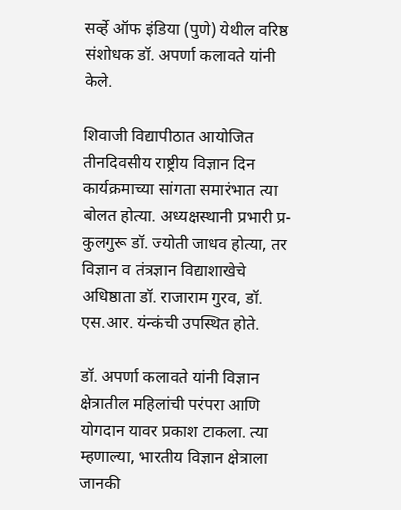सर्व्हे ऑफ इंडिया (पुणे) येथील वरिष्ठ संशोधक डॉ. अपर्णा कलावते यांनी केले.

शिवाजी विद्यापीठात आयोजित तीनदिवसीय राष्ट्रीय विज्ञान दिन कार्यक्रमाच्या सांगता समारंभात त्या बोलत होत्या. अध्यक्षस्थानी प्रभारी प्र-कुलगुरू डॉ. ज्योती जाधव होत्या, तर विज्ञान व तंत्रज्ञान विद्याशाखेचे अधिष्ठाता डॉ. राजाराम गुरव, डॉ. एस.आर. यंन्कंची उपस्थित होते.

डॉ. अपर्णा कलावते यांनी विज्ञान क्षेत्रातील महिलांची परंपरा आणि योगदान यावर प्रकाश टाकला. त्या म्हणाल्या, भारतीय विज्ञान क्षेत्राला जानकी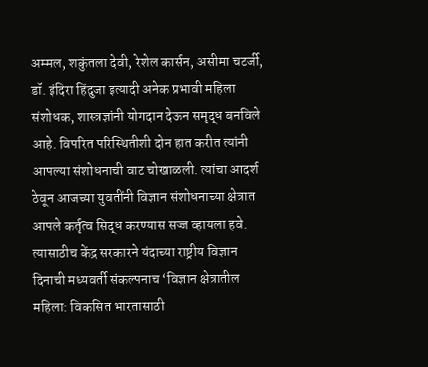अम्मल, शकुंतला देवी, रेशेल कार्सन, असीमा चटर्जी, डॉ. इंदिरा हिंदुजा इत्यादी अनेक प्रभावी महिला संशोधक, शास्त्रज्ञांनी योगदान देऊन समृद्ध बनविले आहे. विपरित परिस्थितीशी दोन हात करीत त्यांनी आपल्या संशोधनाची वाट चोखाळली. त्यांचा आदर्श ठेवून आजच्या युवतींनी विज्ञान संशोधनाच्या क्षेत्रात आपले कर्तृत्व सिद्ध करण्यास सज्ज व्हायला हवे. त्यासाठीच केंद्र सरकारने यंदाच्या राष्ट्रीय विज्ञान दिनाची मध्यवर्ती संकल्पनाच ‘विज्ञान क्षेत्रातील महिला: विकसित भारतासाठी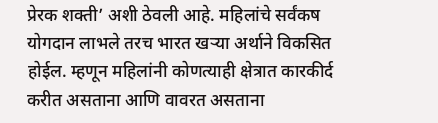प्रेरक शक्ती’ अशी ठेवली आहे. महिलांचे सर्वंकष योगदान लाभले तरच भारत खऱ्या अर्थाने विकसित होईल. म्हणून महिलांनी कोणत्याही क्षेत्रात कारकीर्द करीत असताना आणि वावरत असताना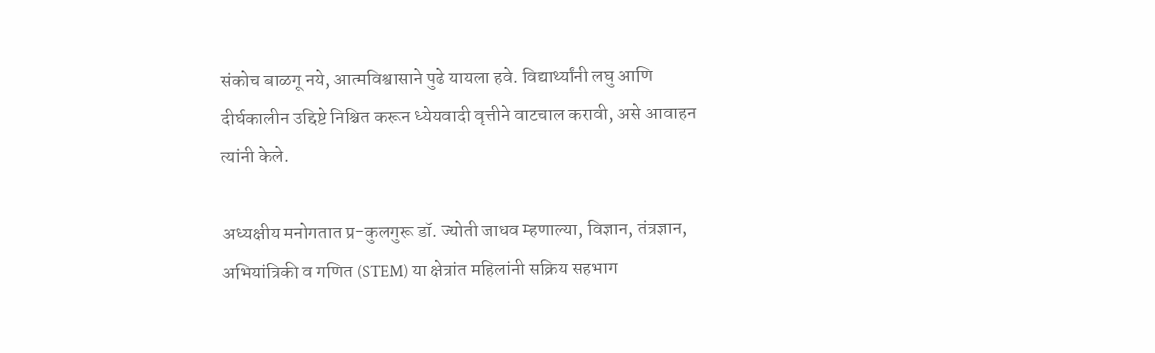संकोच बाळगू नये, आत्मविश्वासाने पुढे यायला हवे. विद्यार्थ्यांनी लघु आणि दीर्घकालीन उद्दिष्टे निश्चित करून ध्येयवादी वृत्तीने वाटचाल करावी, असे आवाहन त्यांनी केले.

अध्यक्षीय मनोगतात प्र-कुलगुरू डॉ. ज्योती जाधव म्हणाल्या, विज्ञान, तंत्रज्ञान, अभियांत्रिकी व गणित (STEM) या क्षेत्रांत महिलांनी सक्रिय सहभाग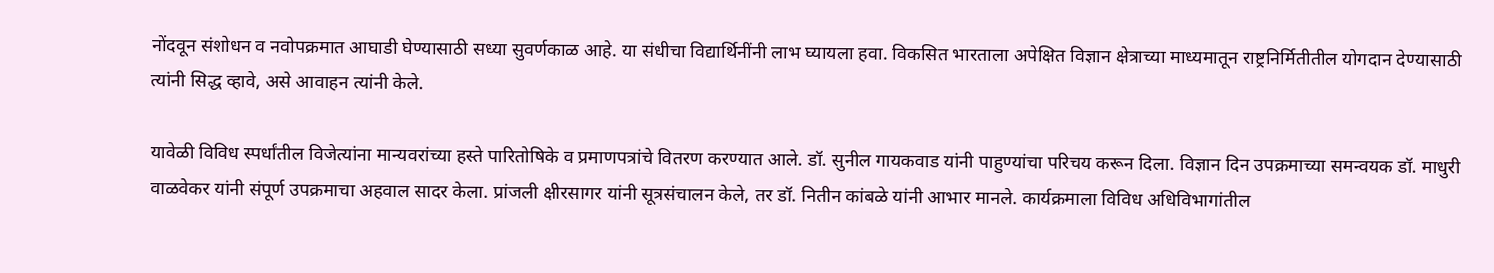नोंदवून संशोधन व नवोपक्रमात आघाडी घेण्यासाठी सध्या सुवर्णकाळ आहे. या संधीचा विद्यार्थिनींनी लाभ घ्यायला हवा. विकसित भारताला अपेक्षित विज्ञान क्षेत्राच्या माध्यमातून राष्ट्रनिर्मितीतील योगदान देण्यासाठी त्यांनी सिद्ध व्हावे, असे आवाहन त्यांनी केले.

यावेळी विविध स्पर्धांतील विजेत्यांना मान्यवरांच्या हस्ते पारितोषिके व प्रमाणपत्रांचे वितरण करण्यात आले. डॉ. सुनील गायकवाड यांनी पाहुण्यांचा परिचय करून दिला. विज्ञान दिन उपक्रमाच्या समन्वयक डॉ. माधुरी वाळवेकर यांनी संपूर्ण उपक्रमाचा अहवाल सादर केला. प्रांजली क्षीरसागर यांनी सूत्रसंचालन केले, तर डॉ. नितीन कांबळे यांनी आभार मानले. कार्यक्रमाला विविध अधिविभागांतील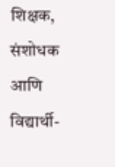शिक्षक, संशोधक आणि विद्यार्थी-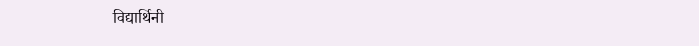विद्यार्थिनी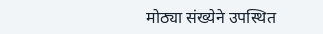मोठ्या संख्येने उपस्थित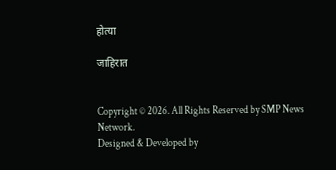होत्या

जाहिरात


Copyright © 2026. All Rights Reserved by SMP News Network.
Designed & Developed by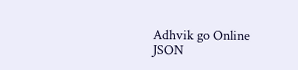Adhvik go Online
JSON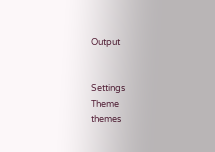Output


Settings
Theme
themes